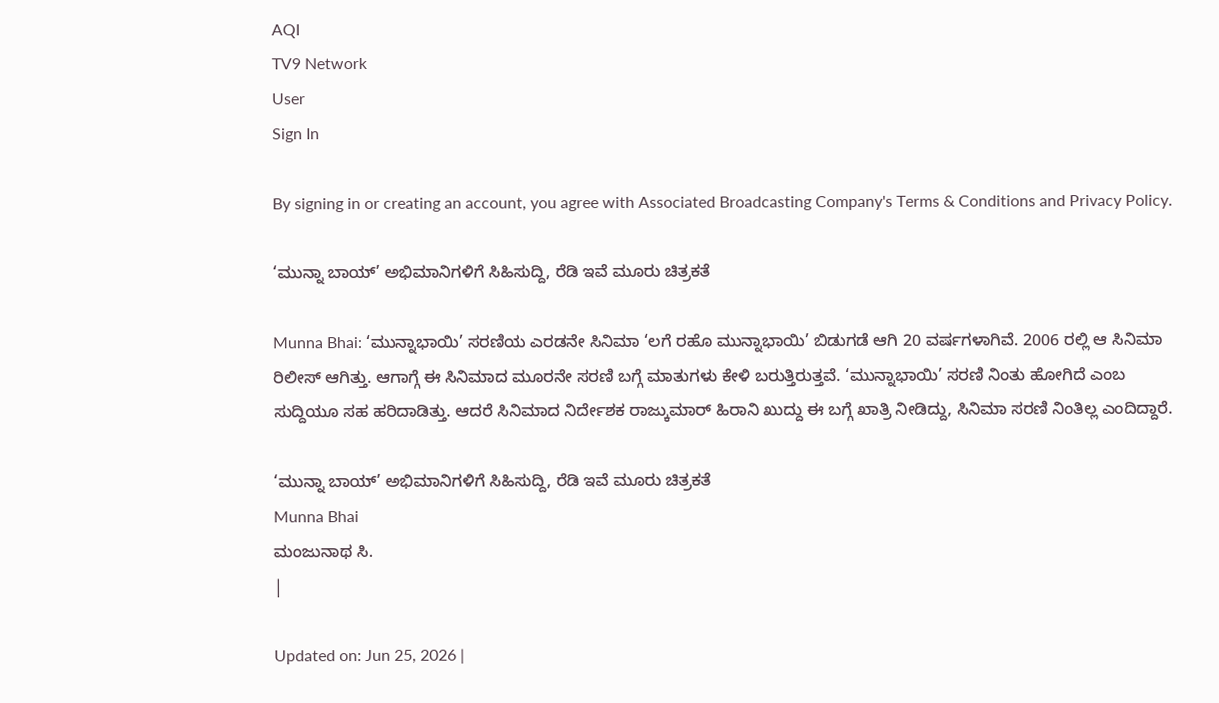AQI
TV9 Network
User
Sign In

By signing in or creating an account, you agree with Associated Broadcasting Company's Terms & Conditions and Privacy Policy.

‘ಮುನ್ನಾ ಬಾಯ್’ ಅಭಿಮಾನಿಗಳಿಗೆ ಸಿಹಿಸುದ್ದಿ, ರೆಡಿ ಇವೆ ಮೂರು ಚಿತ್ರಕತೆ

Munna Bhai: ‘ಮುನ್ನಾಭಾಯಿ’ ಸರಣಿಯ ಎರಡನೇ ಸಿನಿಮಾ ‘ಲಗೆ ರಹೊ ಮುನ್ನಾಭಾಯಿ’ ಬಿಡುಗಡೆ ಆಗಿ 20 ವರ್ಷಗಳಾಗಿವೆ. 2006 ರಲ್ಲಿ ಆ ಸಿನಿಮಾ ರಿಲೀಸ್ ಆಗಿತ್ತು. ಆಗಾಗ್ಗೆ ಈ ಸಿನಿಮಾದ ಮೂರನೇ ಸರಣಿ ಬಗ್ಗೆ ಮಾತುಗಳು ಕೇಳಿ ಬರುತ್ತಿರುತ್ತವೆ. ‘ಮುನ್ನಾಭಾಯಿ’ ಸರಣಿ ನಿಂತು ಹೋಗಿದೆ ಎಂಬ ಸುದ್ದಿಯೂ ಸಹ ಹರಿದಾಡಿತ್ತು. ಆದರೆ ಸಿನಿಮಾದ ನಿರ್ದೇಶಕ ರಾಜ್ಕುಮಾರ್ ಹಿರಾನಿ ಖುದ್ದು ಈ ಬಗ್ಗೆ ಖಾತ್ರಿ ನೀಡಿದ್ದು, ಸಿನಿಮಾ ಸರಣಿ ನಿಂತಿಲ್ಲ ಎಂದಿದ್ದಾರೆ.

‘ಮುನ್ನಾ ಬಾಯ್’ ಅಭಿಮಾನಿಗಳಿಗೆ ಸಿಹಿಸುದ್ದಿ, ರೆಡಿ ಇವೆ ಮೂರು ಚಿತ್ರಕತೆ
Munna Bhai
ಮಂಜುನಾಥ ಸಿ.
|

Updated on: Jun 25, 2026 |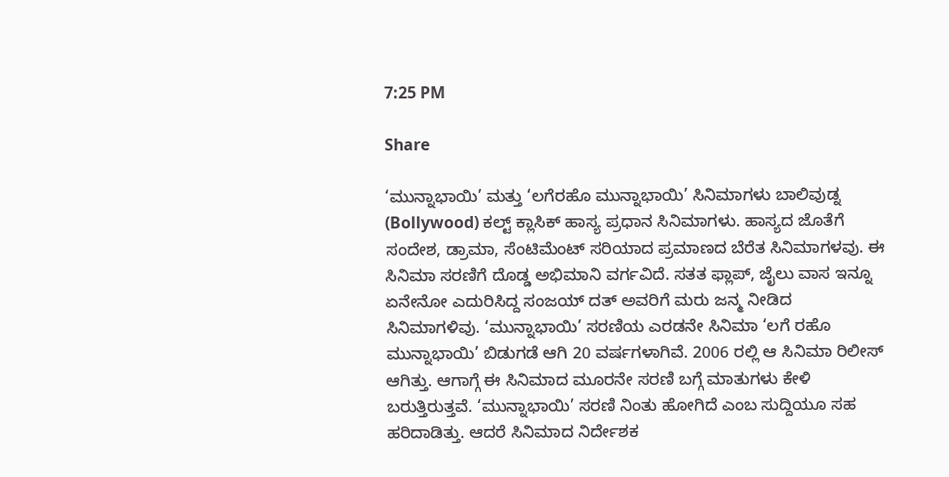7:25 PM

Share

‘ಮುನ್ನಾಭಾಯಿ’ ಮತ್ತು ‘ಲಗೆರಹೊ ಮುನ್ನಾಭಾಯಿ’ ಸಿನಿಮಾಗಳು ಬಾಲಿವುಡ್ನ (Bollywood) ಕಲ್ಟ್ ಕ್ಲಾಸಿಕ್ ಹಾಸ್ಯ ಪ್ರಧಾನ ಸಿನಿಮಾಗಳು. ಹಾಸ್ಯದ ಜೊತೆಗೆ ಸಂದೇಶ, ಡ್ರಾಮಾ, ಸೆಂಟಿಮೆಂಟ್ ಸರಿಯಾದ ಪ್ರಮಾಣದ ಬೆರೆತ ಸಿನಿಮಾಗಳವು. ಈ ಸಿನಿಮಾ ಸರಣಿಗೆ ದೊಡ್ಡ ಅಭಿಮಾನಿ ವರ್ಗವಿದೆ. ಸತತ ಫ್ಲಾಪ್, ಜೈಲು ವಾಸ ಇನ್ನೂ ಏನೇನೋ ಎದುರಿಸಿದ್ದ ಸಂಜಯ್ ದತ್ ಅವರಿಗೆ ಮರು ಜನ್ಮ ನೀಡಿದ ಸಿನಿಮಾಗಳಿವು. ‘ಮುನ್ನಾಭಾಯಿ’ ಸರಣಿಯ ಎರಡನೇ ಸಿನಿಮಾ ‘ಲಗೆ ರಹೊ ಮುನ್ನಾಭಾಯಿ’ ಬಿಡುಗಡೆ ಆಗಿ 20 ವರ್ಷಗಳಾಗಿವೆ. 2006 ರಲ್ಲಿ ಆ ಸಿನಿಮಾ ರಿಲೀಸ್ ಆಗಿತ್ತು. ಆಗಾಗ್ಗೆ ಈ ಸಿನಿಮಾದ ಮೂರನೇ ಸರಣಿ ಬಗ್ಗೆ ಮಾತುಗಳು ಕೇಳಿ ಬರುತ್ತಿರುತ್ತವೆ. ‘ಮುನ್ನಾಭಾಯಿ’ ಸರಣಿ ನಿಂತು ಹೋಗಿದೆ ಎಂಬ ಸುದ್ದಿಯೂ ಸಹ ಹರಿದಾಡಿತ್ತು. ಆದರೆ ಸಿನಿಮಾದ ನಿರ್ದೇಶಕ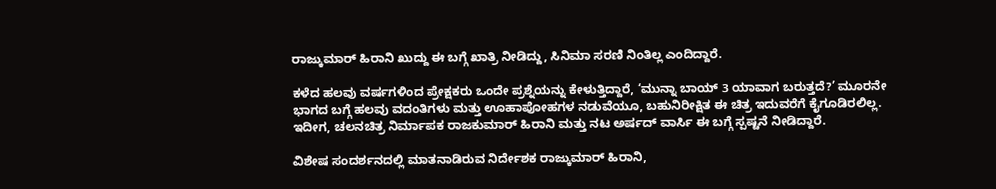ರಾಜ್ಕುಮಾರ್ ಹಿರಾನಿ ಖುದ್ದು ಈ ಬಗ್ಗೆ ಖಾತ್ರಿ ನೀಡಿದ್ದು, ಸಿನಿಮಾ ಸರಣಿ ನಿಂತಿಲ್ಲ ಎಂದಿದ್ದಾರೆ.

ಕಳೆದ ಹಲವು ವರ್ಷಗಳಿಂದ ಪ್ರೇಕ್ಷಕರು ಒಂದೇ ಪ್ರಶ್ನೆಯನ್ನು ಕೇಳುತ್ತಿದ್ದಾರೆ, ‘ಮುನ್ನಾ ಬಾಯ್ 3 ಯಾವಾಗ ಬರುತ್ತದೆ?’ ಮೂರನೇ ಭಾಗದ ಬಗ್ಗೆ ಹಲವು ವದಂತಿಗಳು ಮತ್ತು ಊಹಾಪೋಹಗಳ ನಡುವೆಯೂ, ಬಹುನಿರೀಕ್ಷಿತ ಈ ಚಿತ್ರ ಇದುವರೆಗೆ ಕೈಗೂಡಿರಲಿಲ್ಲ. ಇದೀಗ, ಚಲನಚಿತ್ರ ನಿರ್ಮಾಪಕ ರಾಜಕುಮಾರ್ ಹಿರಾನಿ ಮತ್ತು ನಟ ಅರ್ಷದ್ ವಾರ್ಸಿ ಈ ಬಗ್ಗೆ ಸ್ಪಷ್ಟನೆ ನೀಡಿದ್ದಾರೆ.

ವಿಶೇಷ ಸಂದರ್ಶನದಲ್ಲಿ ಮಾತನಾಡಿರುವ ನಿರ್ದೇಶಕ ರಾಜ್ಕುಮಾರ್ ಹಿರಾನಿ,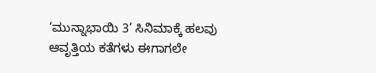‘ಮುನ್ನಾಭಾಯಿ 3’ ಸಿನಿಮಾಕ್ಕೆ ಹಲವು ಆವೃತ್ತಿಯ ಕತೆಗಳು ಈಗಾಗಲೇ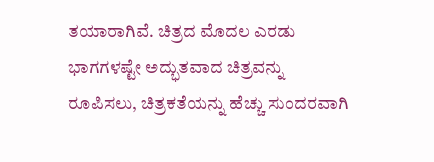ತಯಾರಾಗಿವೆ. ಚಿತ್ರದ ಮೊದಲ ಎರಡು ಭಾಗಗಳಷ್ಟೇ ಅದ್ಭುತವಾದ ಚಿತ್ರವನ್ನು ರೂಪಿಸಲು, ಚಿತ್ರಕತೆಯನ್ನು ಹೆಚ್ಚು ಸುಂದರವಾಗಿ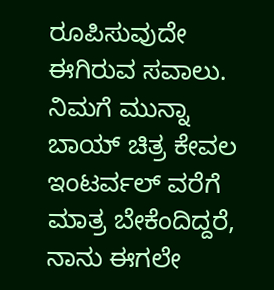ರೂಪಿಸುವುದೇ ಈಗಿರುವ ಸವಾಲು. ನಿಮಗೆ ಮುನ್ನಾ ಬಾಯ್ ಚಿತ್ರ ಕೇವಲ ಇಂಟರ್ವಲ್ ವರೆಗೆ ಮಾತ್ರ ಬೇಕೆಂದಿದ್ದರೆ, ನಾನು ಈಗಲೇ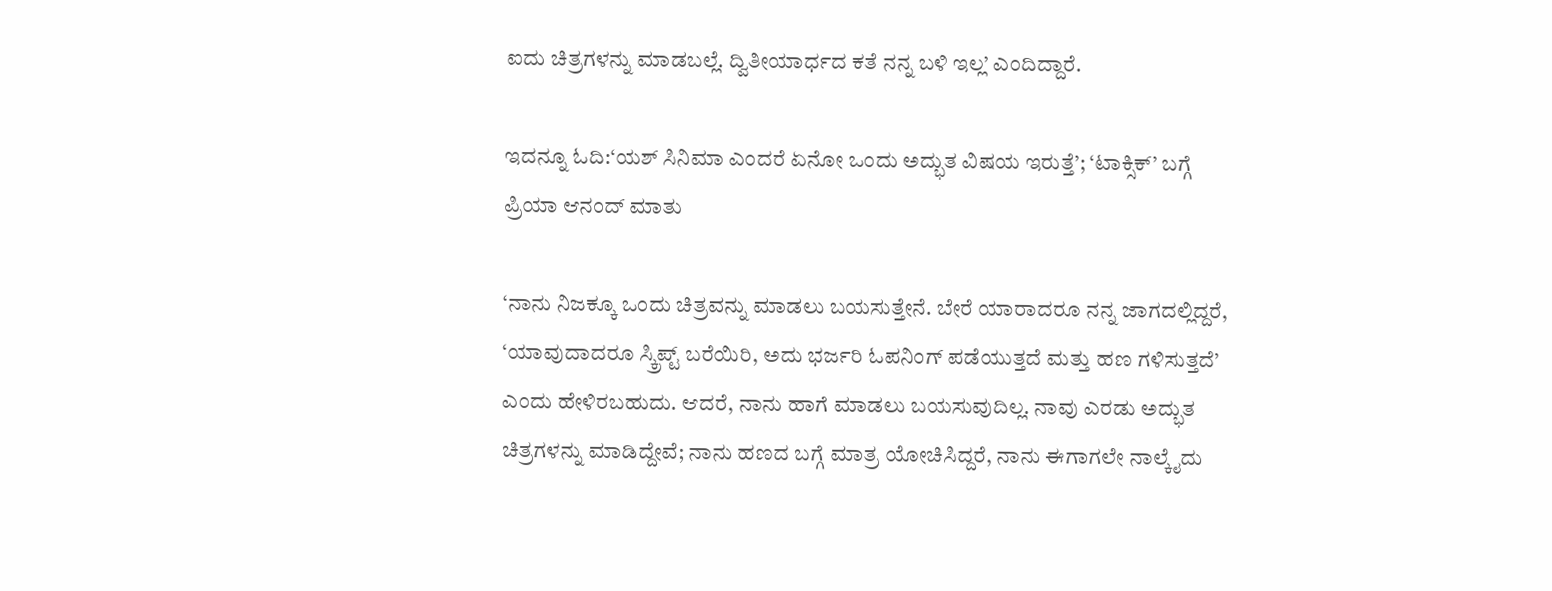ಐದು ಚಿತ್ರಗಳನ್ನು ಮಾಡಬಲ್ಲೆ. ದ್ವಿತೀಯಾರ್ಧದ ಕತೆ ನನ್ನ ಬಳಿ ಇಲ್ಲ’ ಎಂದಿದ್ದಾರೆ.

ಇದನ್ನೂ ಓದಿ:‘ಯಶ್ ಸಿನಿಮಾ ಎಂದರೆ ಏನೋ ಒಂದು ಅದ್ಭುತ ವಿಷಯ ಇರುತ್ತೆ’; ‘ಟಾಕ್ಸಿಕ್’ ಬಗ್ಗೆ ಪ್ರಿಯಾ ಆನಂದ್ ಮಾತು

‘ನಾನು ನಿಜಕ್ಕೂ ಒಂದು ಚಿತ್ರವನ್ನು ಮಾಡಲು ಬಯಸುತ್ತೇನೆ. ಬೇರೆ ಯಾರಾದರೂ ನನ್ನ ಜಾಗದಲ್ಲಿದ್ದರೆ, ‘ಯಾವುದಾದರೂ ಸ್ಕ್ರಿಪ್ಟ್ ಬರೆಯಿರಿ, ಅದು ಭರ್ಜರಿ ಓಪನಿಂಗ್ ಪಡೆಯುತ್ತದೆ ಮತ್ತು ಹಣ ಗಳಿಸುತ್ತದೆ’ ಎಂದು ಹೇಳಿರಬಹುದು. ಆದರೆ, ನಾನು ಹಾಗೆ ಮಾಡಲು ಬಯಸುವುದಿಲ್ಲ. ನಾವು ಎರಡು ಅದ್ಭುತ ಚಿತ್ರಗಳನ್ನು ಮಾಡಿದ್ದೇವೆ; ನಾನು ಹಣದ ಬಗ್ಗೆ ಮಾತ್ರ ಯೋಚಿಸಿದ್ದರೆ, ನಾನು ಈಗಾಗಲೇ ನಾಲ್ಕೈದು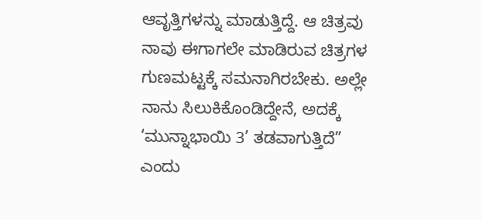ಆವೃತ್ತಿಗಳನ್ನು ಮಾಡುತ್ತಿದ್ದೆ. ಆ ಚಿತ್ರವು ನಾವು ಈಗಾಗಲೇ ಮಾಡಿರುವ ಚಿತ್ರಗಳ ಗುಣಮಟ್ಟಕ್ಕೆ ಸಮನಾಗಿರಬೇಕು. ಅಲ್ಲೇ ನಾನು ಸಿಲುಕಿಕೊಂಡಿದ್ದೇನೆ, ಅದಕ್ಕೆ ‘ಮುನ್ನಾಭಾಯಿ 3’ ತಡವಾಗುತ್ತಿದೆ” ಎಂದು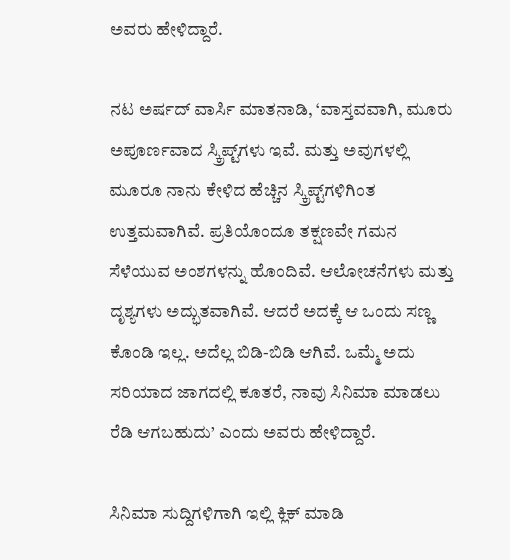ಅವರು ಹೇಳಿದ್ದಾರೆ.

ನಟ ಅರ್ಷದ್ ವಾರ್ಸಿ ಮಾತನಾಡಿ, ‘ವಾಸ್ತವವಾಗಿ, ಮೂರು ಅಪೂರ್ಣವಾದ ಸ್ಕ್ರಿಪ್ಟ್‌ಗಳು ಇವೆ. ಮತ್ತು ಅವುಗಳಲ್ಲಿ ಮೂರೂ ನಾನು ಕೇಳಿದ ಹೆಚ್ಚಿನ ಸ್ಕ್ರಿಪ್ಟ್‌ಗಳಿಗಿಂತ ಉತ್ತಮವಾಗಿವೆ. ಪ್ರತಿಯೊಂದೂ ತಕ್ಷಣವೇ ಗಮನ ಸೆಳೆಯುವ ಅಂಶಗಳನ್ನು ಹೊಂದಿವೆ. ಆಲೋಚನೆಗಳು ಮತ್ತು ದೃಶ್ಯಗಳು ಅದ್ಭುತವಾಗಿವೆ. ಆದರೆ ಅದಕ್ಕೆ ಆ ಒಂದು ಸಣ್ಣ ಕೊಂಡಿ ಇಲ್ಲ. ಅದೆಲ್ಲ ಬಿಡಿ-ಬಿಡಿ ಆಗಿವೆ. ಒಮ್ಮೆ ಅದು ಸರಿಯಾದ ಜಾಗದಲ್ಲಿ ಕೂತರೆ, ನಾವು ಸಿನಿಮಾ ಮಾಡಲು ರೆಡಿ ಆಗಬಹುದು’ ಎಂದು ಅವರು ಹೇಳಿದ್ದಾರೆ.

ಸಿನಿಮಾ ಸುದ್ದಿಗಳಿಗಾಗಿ ಇಲ್ಲಿ ಕ್ಲಿಕ್ ಮಾಡಿ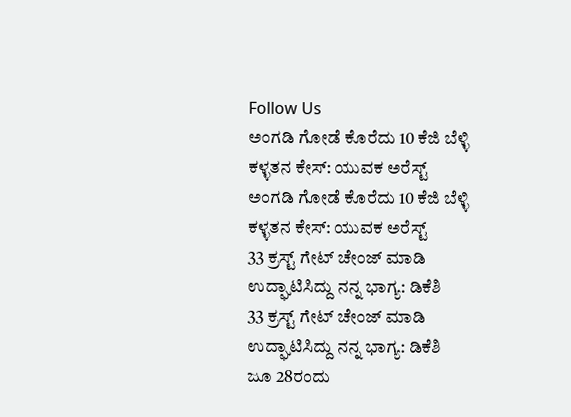Follow Us
ಅಂಗಡಿ ಗೋಡೆ ಕೊರೆದು 10 ಕೆಜಿ ಬೆಳ್ಳಿ ಕಳ್ಳತನ ಕೇಸ್: ಯುವಕ ಅರೆಸ್ಟ್
ಅಂಗಡಿ ಗೋಡೆ ಕೊರೆದು 10 ಕೆಜಿ ಬೆಳ್ಳಿ ಕಳ್ಳತನ ಕೇಸ್: ಯುವಕ ಅರೆಸ್ಟ್
33 ಕ್ರಸ್ಟ್ ಗೇಟ್ ಚೇಂಜ್ ಮಾಡಿ ಉದ್ಘಾಟಿಸಿದ್ದು ನನ್ನ ಭಾಗ್ಯ: ಡಿಕೆಶಿ
33 ಕ್ರಸ್ಟ್ ಗೇಟ್ ಚೇಂಜ್ ಮಾಡಿ ಉದ್ಘಾಟಿಸಿದ್ದು ನನ್ನ ಭಾಗ್ಯ: ಡಿಕೆಶಿ
ಜೂ 28ರಂದು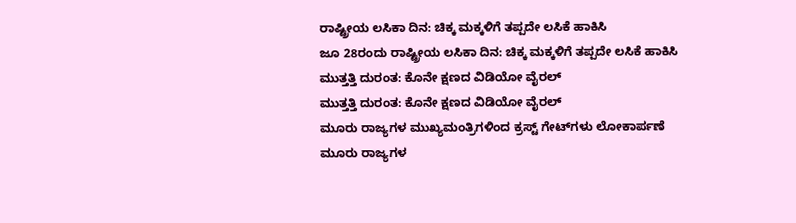ರಾಷ್ಟ್ರೀಯ ಲಸಿಕಾ ದಿನ: ಚಿಕ್ಕ ಮಕ್ಕಳಿಗೆ ತಪ್ಪದೇ ಲಸಿಕೆ ಹಾಕಿಸಿ
ಜೂ 28ರಂದು ರಾಷ್ಟ್ರೀಯ ಲಸಿಕಾ ದಿನ: ಚಿಕ್ಕ ಮಕ್ಕಳಿಗೆ ತಪ್ಪದೇ ಲಸಿಕೆ ಹಾಕಿಸಿ
ಮುತ್ತತ್ತಿ ದುರಂತ: ಕೊನೇ ಕ್ಷಣದ ವಿಡಿಯೋ ವೈರಲ್
ಮುತ್ತತ್ತಿ ದುರಂತ: ಕೊನೇ ಕ್ಷಣದ ವಿಡಿಯೋ ವೈರಲ್
ಮೂರು ರಾಜ್ಯಗಳ ಮುಖ್ಯಮಂತ್ರಿಗಳಿಂದ ಕ್ರಸ್ಟ್ ಗೇಟ್‌ಗಳು ಲೋಕಾರ್ಪಣೆ
ಮೂರು ರಾಜ್ಯಗಳ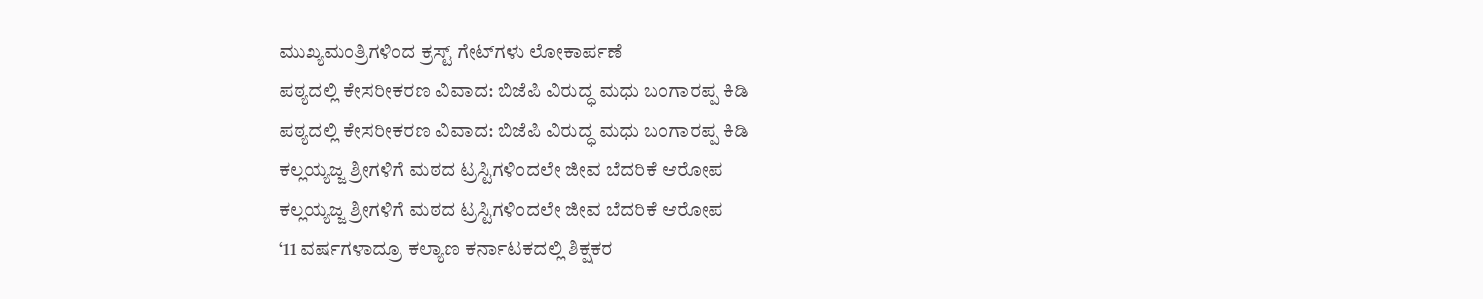ಮುಖ್ಯಮಂತ್ರಿಗಳಿಂದ ಕ್ರಸ್ಟ್ ಗೇಟ್‌ಗಳು ಲೋಕಾರ್ಪಣೆ
ಪಠ್ಯದಲ್ಲಿ ಕೇಸರೀಕರಣ ವಿವಾದ: ಬಿಜೆಪಿ ವಿರುದ್ಧ ಮಧು ಬಂಗಾರಪ್ಪ ಕಿಡಿ
ಪಠ್ಯದಲ್ಲಿ ಕೇಸರೀಕರಣ ವಿವಾದ: ಬಿಜೆಪಿ ವಿರುದ್ಧ ಮಧು ಬಂಗಾರಪ್ಪ ಕಿಡಿ
ಕಲ್ಲಯ್ಯಜ್ಜ ಶ್ರೀಗಳಿಗೆ ಮಠದ ಟ್ರಸ್ಟಿಗಳಿಂದಲೇ ಜೀವ ಬೆದರಿಕೆ ಆರೋಪ
ಕಲ್ಲಯ್ಯಜ್ಜ ಶ್ರೀಗಳಿಗೆ ಮಠದ ಟ್ರಸ್ಟಿಗಳಿಂದಲೇ ಜೀವ ಬೆದರಿಕೆ ಆರೋಪ
‘11 ವರ್ಷಗಳಾದ್ರೂ ಕಲ್ಯಾಣ ಕರ್ನಾಟಕದಲ್ಲಿ ಶಿಕ್ಷಕರ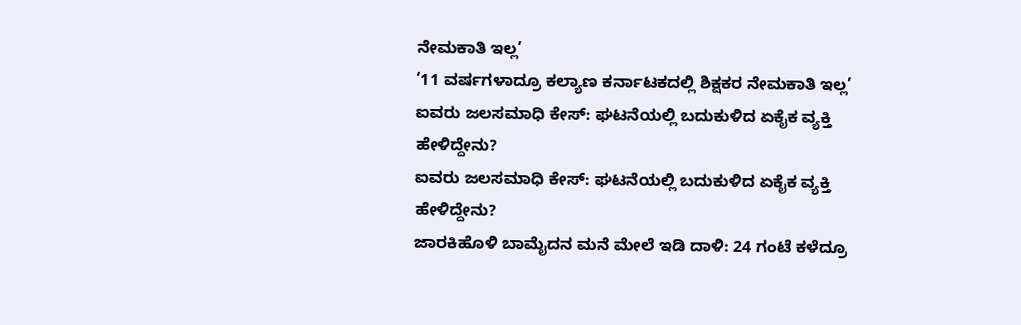ನೇಮಕಾತಿ ಇಲ್ಲ’
‘11 ವರ್ಷಗಳಾದ್ರೂ ಕಲ್ಯಾಣ ಕರ್ನಾಟಕದಲ್ಲಿ ಶಿಕ್ಷಕರ ನೇಮಕಾತಿ ಇಲ್ಲ’
ಐವರು ಜಲಸಮಾಧಿ ಕೇಸ್: ಘಟನೆಯಲ್ಲಿ ಬದುಕುಳಿದ ಏಕೈಕ ವ್ಯಕ್ತಿ ಹೇಳಿದ್ದೇನು?
ಐವರು ಜಲಸಮಾಧಿ ಕೇಸ್: ಘಟನೆಯಲ್ಲಿ ಬದುಕುಳಿದ ಏಕೈಕ ವ್ಯಕ್ತಿ ಹೇಳಿದ್ದೇನು?
ಜಾರಕಿಹೊಳಿ ಬಾಮೈದನ ಮನೆ ಮೇಲೆ ಇಡಿ ದಾಳಿ: 24 ಗಂಟೆ ಕಳೆದ್ರೂ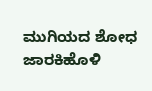ಮುಗಿಯದ ಶೋಧ
ಜಾರಕಿಹೊಳಿ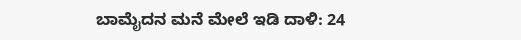ಬಾಮೈದನ ಮನೆ ಮೇಲೆ ಇಡಿ ದಾಳಿ: 24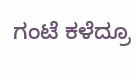ಗಂಟೆ ಕಳೆದ್ರೂ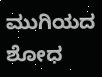ಮುಗಿಯದ ಶೋಧ